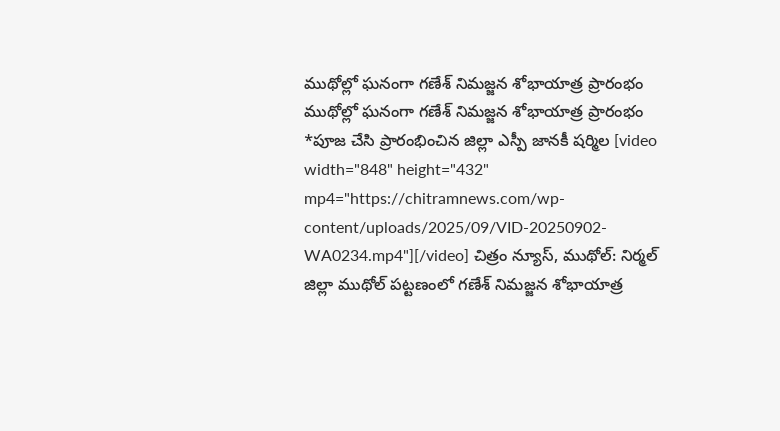ముథోల్లో ఘనంగా గణేశ్ నిమజ్జన శోభాయాత్ర ప్రారంభం
ముథోల్లో ఘనంగా గణేశ్ నిమజ్జన శోభాయాత్ర ప్రారంభం *పూజ చేసి ప్రారంభించిన జిల్లా ఎస్పీ జానకీ షర్మిల [video width="848" height="432" mp4="https://chitramnews.com/wp-content/uploads/2025/09/VID-20250902-WA0234.mp4"][/video] చిత్రం న్యూస్, ముథోల్: నిర్మల్ జిల్లా ముథోల్ పట్టణంలో గణేశ్ నిమజ్జన శోభాయాత్ర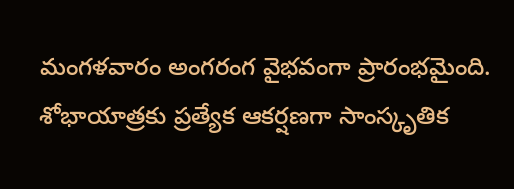మంగళవారం అంగరంగ వైభవంగా ప్రారంభమైంది. శోభాయాత్రకు ప్రత్యేక ఆకర్షణగా సాంస్కృతిక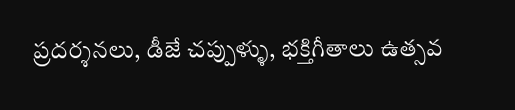ప్రదర్శనలు, డీజే చప్పుళ్ళు, భక్తిగీతాలు ఉత్సవ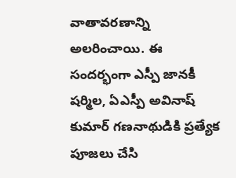వాతావరణాన్ని అలరించాయి. ఈ సందర్భంగా ఎస్పీ జానకీ షర్మిల, ఏఎస్పీ అవినాష్ కుమార్ గణనాథుడికి ప్రత్యేక పూజలు చేసి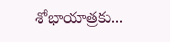శోభాయాత్రకు...